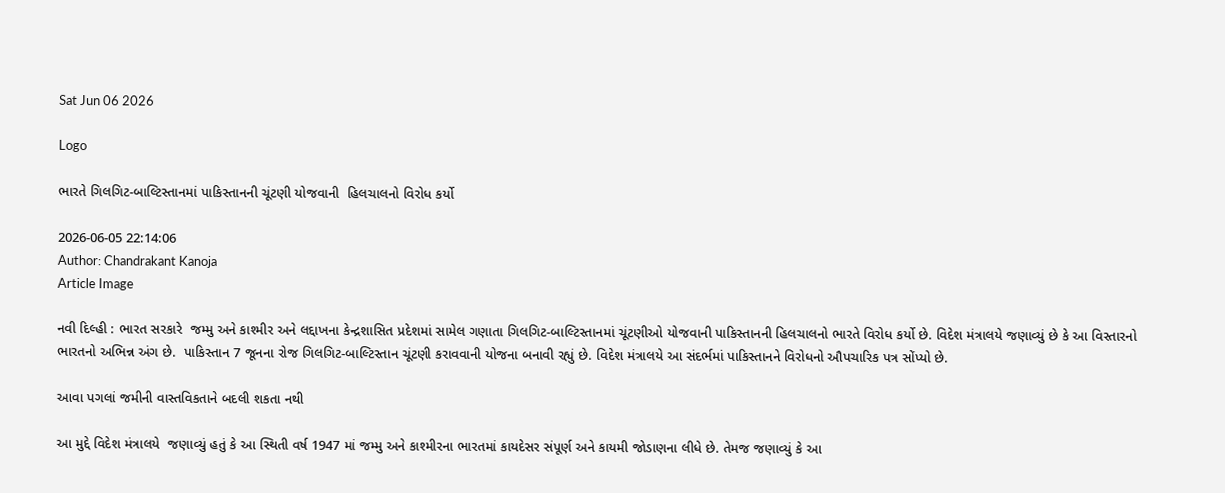Sat Jun 06 2026

Logo

ભારતે ગિલગિટ-બાલ્ટિસ્તાનમાં પાકિસ્તાનની ચૂંટણી યોજવાની  હિલચાલનો વિરોધ કર્યો

2026-06-05 22:14:06
Author: Chandrakant Kanoja
Article Image

નવી દિલ્હી : ભારત સરકારે  જમ્મુ અને કાશ્મીર અને લદ્દાખના કેન્દ્રશાસિત પ્રદેશમાં સામેલ ગણાતા ગિલગિટ-બાલ્ટિસ્તાનમાં ચૂંટણીઓ યોજવાની પાકિસ્તાનની હિલચાલનો ભારતે વિરોધ કર્યો છે. વિદેશ મંત્રાલયે જણાવ્યું છે કે આ વિસ્તારનો ભારતનો અભિન્ન અંગ છે.  પાકિસ્તાન 7 જૂનના રોજ ગિલગિટ-બાલ્ટિસ્તાન ચૂંટણી કરાવવાની યોજના બનાવી રહ્યું છે. વિદેશ મંત્રાલયે આ સંદર્ભમાં પાકિસ્તાનને વિરોધનો ઔપચારિક પત્ર સોંપ્યો છે.

આવા પગલાં જમીની વાસ્તવિકતાને બદલી શકતા નથી

આ મુદ્દે વિદેશ મંત્રાલયે  જણાવ્યું હતું કે આ સ્થિતી વર્ષ 1947 માં જમ્મુ અને કાશ્મીરના ભારતમાં કાયદેસર સંપૂર્ણ અને કાયમી જોડાણના લીધે છે. તેમજ જણાવ્યું કે આ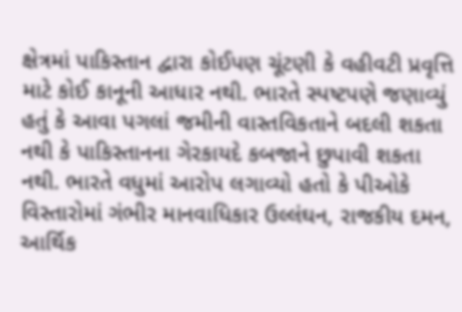ક્ષેત્રમાં પાકિસ્તાન દ્વારા કોઈપણ ચૂંટણી કે વહીવટી પ્રવૃત્તિ માટે કોઈ કાનૂની આધાર નથી. ભારતે સ્પષ્ટપણે જણાવ્યું હતું કે આવા પગલાં જમીની વાસ્તવિકતાને બદલી શકતા નથી કે પાકિસ્તાનના ગેરકાયદે કબજાને છુપાવી શકતા નથી. ભારતે વધુમાં આરોપ લગાવ્યો હતો કે પીઓકે વિસ્તારોમાં ગંભીર માનવાધિકાર ઉલ્લંઘન, રાજકીય દમન, આર્થિક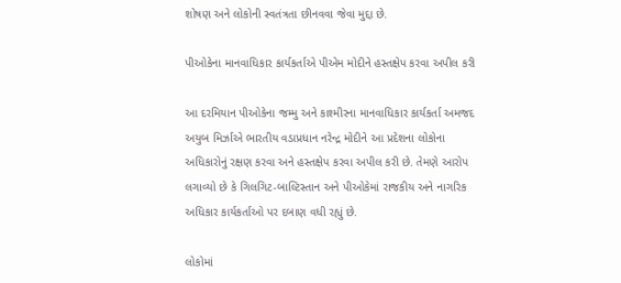શોષણ અને લોકોની સ્વતંત્રતા છીનવવા જેવા મુદ્દા છે.

પીઓકેના માનવાધિકાર કાર્યકર્તાએ પીએમ મોદીને હસ્તક્ષેપ કરવા અપીલ કરી

આ દરમિયાન પીઓકેના જમ્મુ અને કાશ્મીરના માનવાધિકાર કાર્યકર્તા અમજદ અયુબ મિર્ઝાએ ભારતીય વડાપ્રધાન નરેન્દ્ર મોદીને આ પ્રદેશના લોકોના અધિકારોનું રક્ષણ કરવા અને હસ્તક્ષેપ કરવા અપીલ કરી છે. તેમણે આરોપ લગાવ્યો છે કે ગિલગિટ-બાલ્ટિસ્તાન અને પીઓકેમાં રાજકીય અને નાગરિક અધિકાર કાર્યકર્તાઓ પર દબાણ વધી રહ્યું છે.

લોકોમાં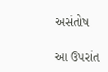અસંતોષ

આ ઉપરાંત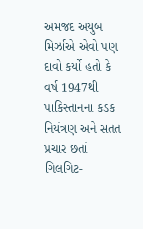અમજદ અયુબ મિર્ઝાએ એવો પણ દાવો કર્યો હતો કે વર્ષ 1947થી પાકિસ્તાનના કડક નિયંત્રણ અને સતત પ્રચાર છતાં ગિલગિટ-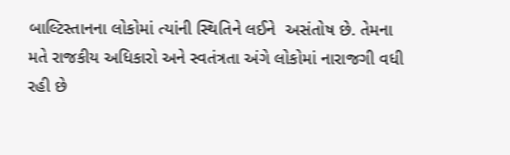બાલ્ટિસ્તાનના લોકોમાં ત્યાંની સ્થિતિને લઈને  અસંતોષ છે. તેમના મતે રાજકીય અધિકારો અને સ્વતંત્રતા અંગે લોકોમાં નારાજગી વધી રહી છે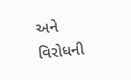અને વિરોધની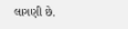લાગણી છે.